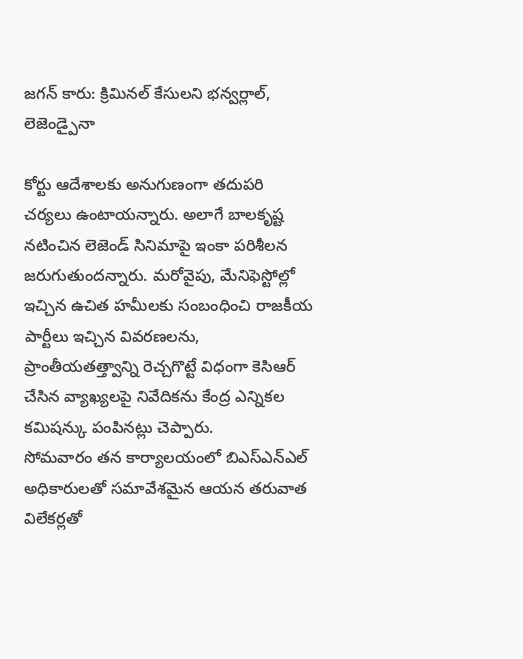జగన్ కారు: క్రిమినల్ కేసులని భన్వర్లాల్, లెజెండ్పైనా

కోర్టు ఆదేశాలకు అనుగుణంగా తదుపరి చర్యలు ఉంటాయన్నారు. అలాగే బాలకృష్ట నటించిన లెజెండ్ సినిమాపై ఇంకా పరిశీలన జరుగుతుందన్నారు. మరోవైపు, మేనిఫెస్టోల్లో ఇచ్చిన ఉచిత హమీలకు సంబంధించి రాజకీయ పార్టీలు ఇచ్చిన వివరణలను, ప్రాంతీయతత్త్వాన్ని రెచ్చగొట్టే విధంగా కెసిఆర్ చేసిన వ్యాఖ్యలపై నివేదికను కేంద్ర ఎన్నికల కమిషన్కు పంపినట్లు చెప్పారు.
సోమవారం తన కార్యాలయంలో బిఎస్ఎన్ఎల్ అధికారులతో సమావేశమైన ఆయన తరువాత విలేకర్లతో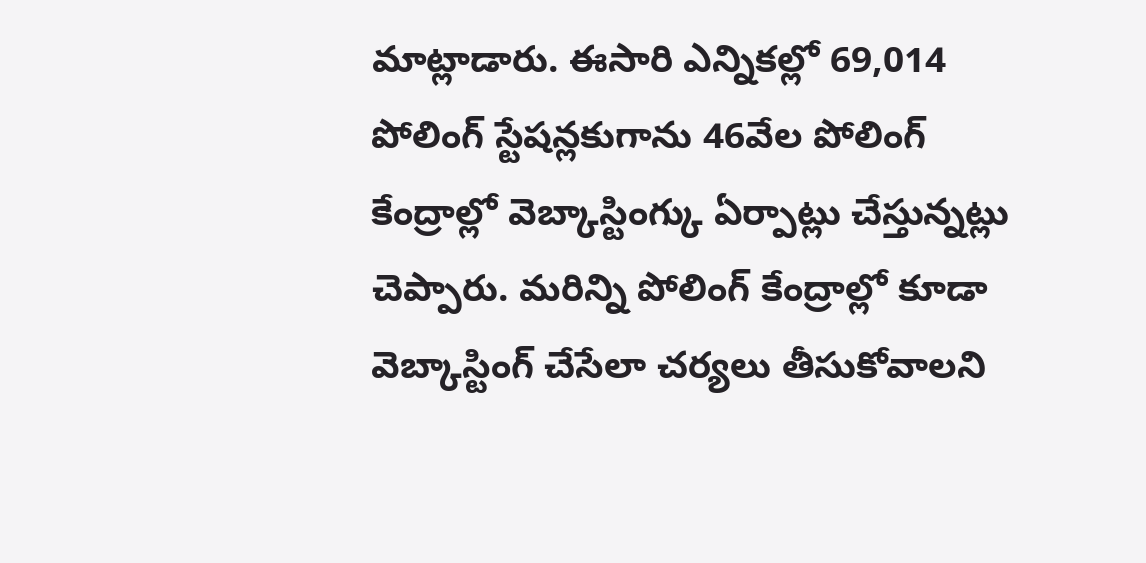మాట్లాడారు. ఈసారి ఎన్నికల్లో 69,014 పోలింగ్ స్టేషన్లకుగాను 46వేల పోలింగ్ కేంద్రాల్లో వెబ్కాస్టింగ్కు ఏర్పాట్లు చేస్తున్నట్లు చెప్పారు. మరిన్ని పోలింగ్ కేంద్రాల్లో కూడా వెబ్కాస్టింగ్ చేసేలా చర్యలు తీసుకోవాలని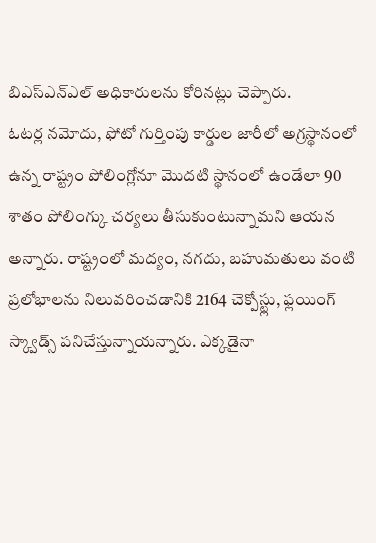బిఎస్ఎన్ఎల్ అధికారులను కోరినట్లు చెప్పారు.
ఓటర్ల నమోదు, ఫోటో గుర్తింపు కార్డుల జారీలో అగ్రస్థానంలో ఉన్న రాష్ట్రం పోలింగ్లోనూ మొదటి స్థానంలో ఉండేలా 90 శాతం పోలింగ్కు చర్యలు తీసుకుంటున్నామని ఆయన అన్నారు. రాష్ట్రంలో మద్యం, నగదు, బహుమతులు వంటి ప్రలోభాలను నిలువరించడానికి 2164 చెక్పోస్ట్లు, ఫ్లయింగ్ స్క్వాడ్స్ పనిచేస్తున్నాయన్నారు. ఎక్కడైనా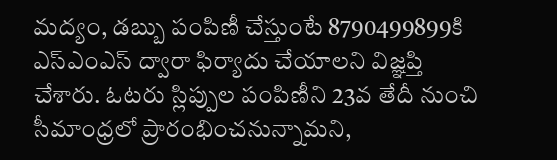మద్యం, డబ్బు పంపిణీ చేస్తుంటే 8790499899కి ఎస్ఎంఎస్ ద్వారా ఫిర్యాదు చేయాలని విజ్ఞప్తి చేశారు. ఓటరు స్లిప్పుల పంపిణీని 23వ తేదీ నుంచి సీమాంధ్రలో ప్రారంభించనున్నామని,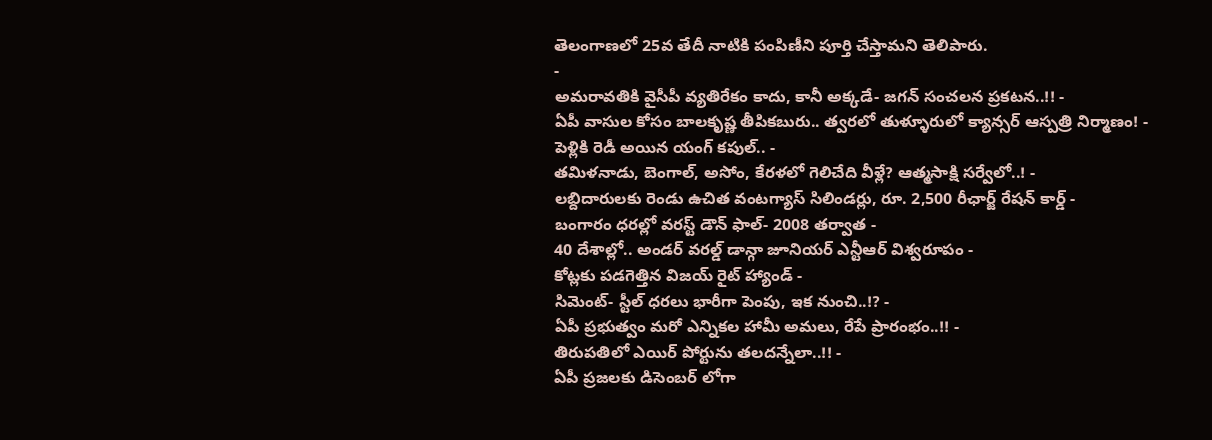తెలంగాణలో 25వ తేదీ నాటికి పంపిణీని పూర్తి చేస్తామని తెలిపారు.
-
అమరావతికి వైసీపీ వ్యతిరేకం కాదు, కానీ అక్కడే- జగన్ సంచలన ప్రకటన..!! -
ఏపీ వాసుల కోసం బాలకృష్ణ తీపికబురు.. త్వరలో తుళ్ళూరులో క్యాన్సర్ ఆస్పత్రి నిర్మాణం! -
పెళ్లికి రెడీ అయిన యంగ్ కపుల్.. -
తమిళనాడు, బెంగాల్, అసోం, కేరళలో గెలిచేది వీళ్లే? ఆత్మసాక్షి సర్వేలో..! -
లబ్దిదారులకు రెండు ఉచిత వంటగ్యాస్ సిలిండర్లు, రూ. 2,500 రీఛార్జ్ రేషన్ కార్డ్ -
బంగారం ధరల్లో వరస్ట్ డౌన్ ఫాల్- 2008 తర్వాత -
40 దేశాల్లో.. అండర్ వరల్డ్ డాన్గా జూనియర్ ఎన్టీఆర్ విశ్వరూపం -
కోట్లకు పడగెత్తిన విజయ్ రైట్ హ్యాండ్ -
సిమెంట్- స్టీల్ ధరలు భారీగా పెంపు, ఇక నుంచి..!? -
ఏపీ ప్రభుత్వం మరో ఎన్నికల హామీ అమలు, రేపే ప్రారంభం..!! -
తిరుపతిలో ఎయిర్ పోర్టును తలదన్నేలా..!! -
ఏపీ ప్రజలకు డిసెంబర్ లోగా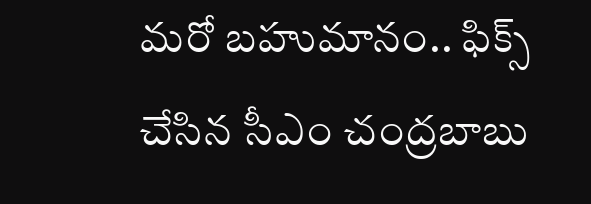మరో బహుమానం.. ఫిక్స్ చేసిన సీఎం చంద్రబాబు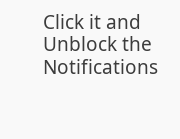Click it and Unblock the Notifications